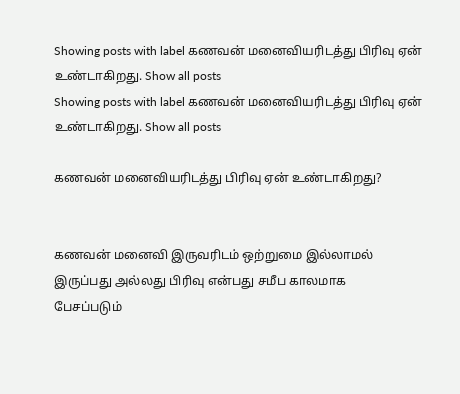Showing posts with label கணவன் மனைவியரிடத்து பிரிவு ஏன் உண்டாகிறது. Show all posts
Showing posts with label கணவன் மனைவியரிடத்து பிரிவு ஏன் உண்டாகிறது. Show all posts

கணவன் மனைவியரிடத்து பிரிவு ஏன் உண்டாகிறது?


கணவன் மனைவி இருவரிடம் ஒற்றுமை இல்லாமல்
இருப்பது அல்லது பிரிவு என்பது சமீப காலமாக
பேசப்படும்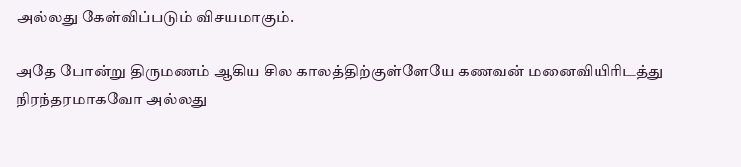அல்லது கேள்விப்படும் விசயமாகும்.

அதே போன்று திருமணம் ஆகிய சில காலத்திற்குள்ளேயே கணவன் மனைவியிரிடத்து
நிரந்தரமாகவோ அல்லது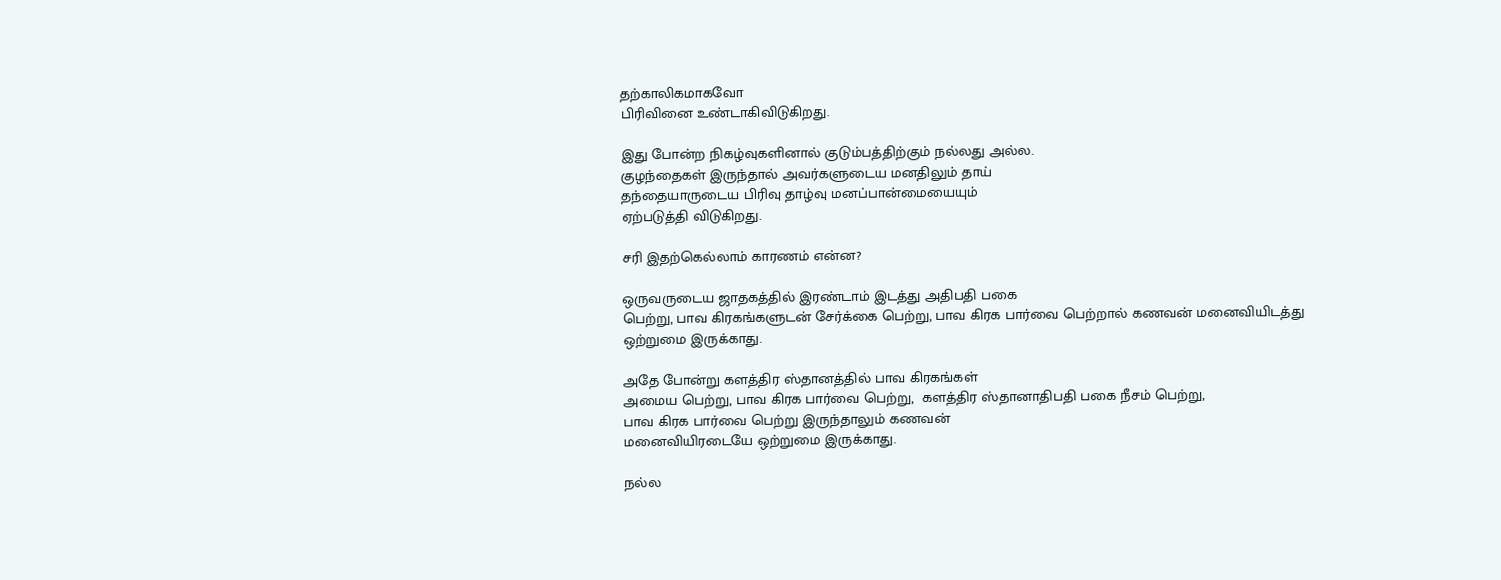தற்காலிகமாகவோ
பிரிவினை உண்டாகிவிடுகிறது.

இது போன்ற நிகழ்வுகளினால் குடும்பத்திற்கும் நல்லது அல்ல.
குழந்தைகள் இருந்தால் அவர்களுடைய மனதிலும் தாய்
தந்தையாருடைய பிரிவு தாழ்வு மனப்பான்மையையும்
ஏற்படுத்தி விடுகிறது.

சரி இதற்கெல்லாம் காரணம் என்ன?

ஒருவருடைய ஜாதகத்தில் இரண்டாம் இடத்து அதிபதி பகை
பெற்று, பாவ கிரகங்களுடன் சேர்க்கை பெற்று, பாவ கிரக பார்வை பெற்றால் கணவன் மனைவியிடத்து
ஒற்றுமை இருக்காது.

அதே போன்று களத்திர ஸ்தானத்தில் பாவ கிரகங்கள்
அமைய பெற்று, பாவ கிரக பார்வை பெற்று,  களத்திர ஸ்தானாதிபதி பகை நீசம் பெற்று,
பாவ கிரக பார்வை பெற்று இருந்தாலும் கணவன்
மனைவியிரடையே ஒற்றுமை இருக்காது.

நல்ல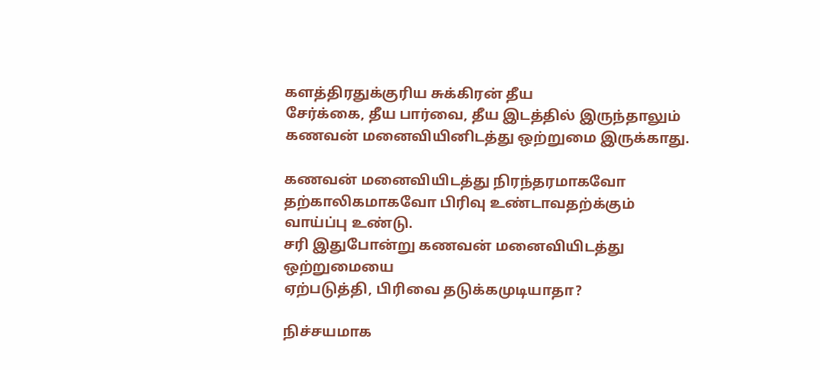களத்திரதுக்குரிய சுக்கிரன் தீய
சேர்க்கை, தீய பார்வை, தீய இடத்தில் இருந்தாலும் கணவன் மனைவியினிடத்து ஒற்றுமை இருக்காது.

கணவன் மனைவியிடத்து நிரந்தரமாகவோ
தற்காலிகமாகவோ பிரிவு உண்டாவதற்க்கும்
வாய்ப்பு உண்டு.
சரி இதுபோன்று கணவன் மனைவியிடத்து ஒற்றுமையை
ஏற்படுத்தி, பிரிவை தடுக்கமுடியாதா?

நிச்சயமாக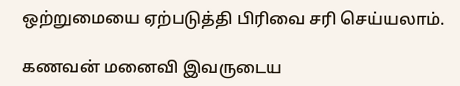ஒற்றுமையை ஏற்படுத்தி பிரிவை சரி செய்யலாம்.

கணவன் மனைவி இவருடைய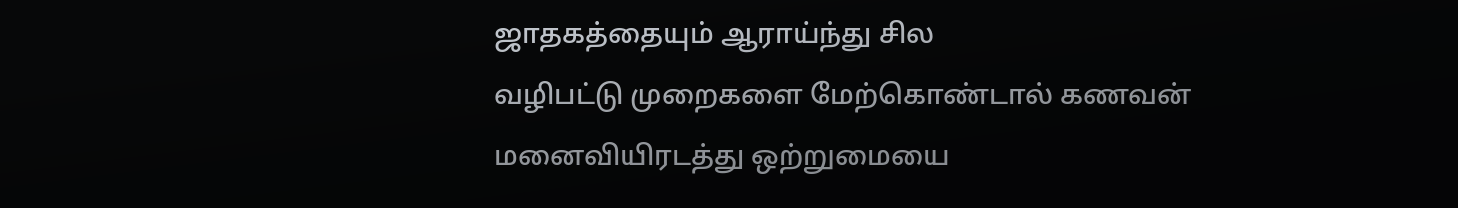ஜாதகத்தையும் ஆராய்ந்து சில
வழிபட்டு முறைகளை மேற்கொண்டால் கணவன்
மனைவியிரடத்து ஒற்றுமையை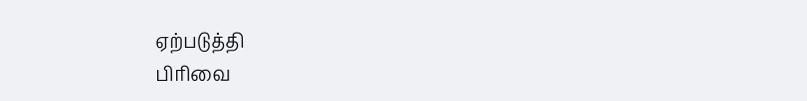ஏற்படுத்தி
பிரிவை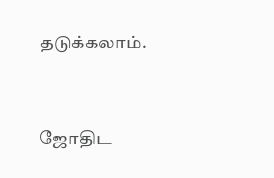தடுக்கலாம்.


ஜோதிட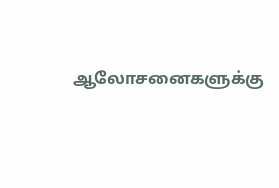ஆலோசனைகளுக்கு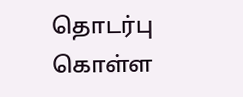தொடர்பு கொள்ள